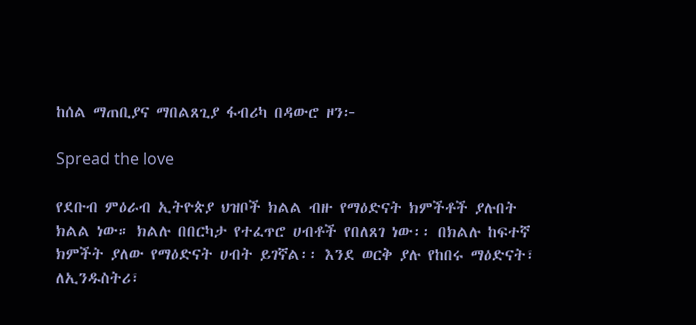ከሰል ማጠቢያና ማበልጸጊያ ፋብሪካ በዳውሮ ዞን፦

Spread the love

የደቡብ ምዕራብ ኢትዮጵያ ህዝቦች ክልል ብዙ የማዕድናት ክምችቶች ያሉበት ክልል ነው። ክልሉ በበርካታ የተፈጥሮ ሀብቶች የበለጸገ ነው፡፡ በክልሉ ከፍተኛ ክምችት ያለው የማዕድናት ሀብት ይገኛል፡፡ እንደ ወርቅ ያሉ የከበሩ ማዕድናት፣ ለኢንዱስትሪ፣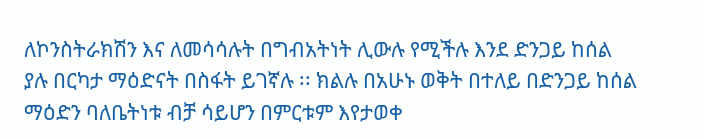ለኮንስትራክሽን እና ለመሳሳሉት በግብአትነት ሊውሉ የሚችሉ እንደ ድንጋይ ከሰል ያሉ በርካታ ማዕድናት በስፋት ይገኛሉ ፡፡ ክልሉ በአሁኑ ወቅት በተለይ በድንጋይ ከሰል ማዕድን ባለቤትነቱ ብቻ ሳይሆን በምርቱም እየታወቀ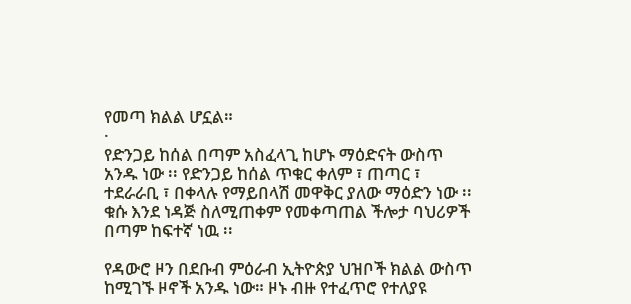የመጣ ክልል ሆኗል።
·
የድንጋይ ከሰል በጣም አስፈላጊ ከሆኑ ማዕድናት ውስጥ አንዱ ነው ፡፡ የድንጋይ ከሰል ጥቁር ቀለም ፣ ጠጣር ፣ ተደራራቢ ፣ በቀላሉ የማይበላሽ መዋቅር ያለው ማዕድን ነው ፡፡ቁሱ እንደ ነዳጅ ስለሚጠቀም የመቀጣጠል ችሎታ ባህሪዎች በጣም ከፍተኛ ነዉ ፡፡

የዳውሮ ዞን በደቡብ ምዕራብ ኢትዮጵያ ህዝቦች ክልል ውስጥ ከሚገኙ ዞኖች አንዱ ነው። ዞኑ ብዙ የተፈጥሮ የተለያዩ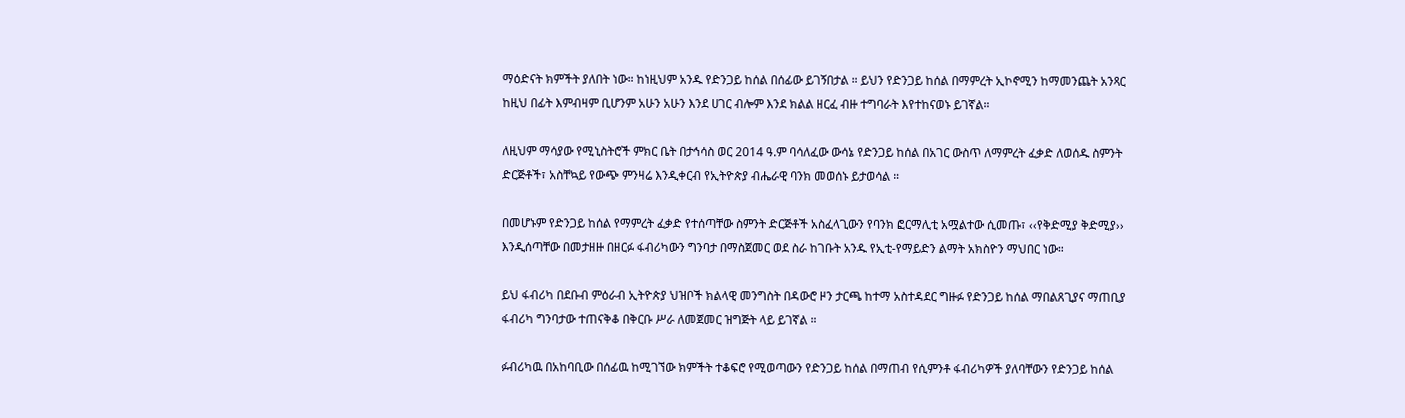ማዕድናት ክምችት ያለበት ነው። ከነዚህም አንዱ የድንጋይ ከሰል በሰፊው ይገኝበታል ። ይህን የድንጋይ ከሰል በማምረት ኢኮኖሚን ከማመንጨት አንጻር ከዚህ በፊት እምብዛም ቢሆንም አሁን አሁን እንደ ሀገር ብሎም እንደ ክልል ዘርፈ ብዙ ተግባራት እየተከናወኑ ይገኛል።

ለዚህም ማሳያው የሚኒስትሮች ምክር ቤት በታኅሳስ ወር 2014 ዓ.ም ባሳለፈው ውሳኔ የድንጋይ ከሰል በአገር ውስጥ ለማምረት ፈቃድ ለወሰዱ ስምንት ድርጅቶች፣ አስቸኳይ የውጭ ምንዛሬ እንዲቀርብ የኢትዮጵያ ብሔራዊ ባንክ መወሰኑ ይታወሳል ።

በመሆኑም የድንጋይ ከሰል የማምረት ፈቃድ የተሰጣቸው ስምንት ድርጅቶች አስፈላጊውን የባንክ ፎርማሊቲ አሟልተው ሲመጡ፣ ‹‹የቅድሚያ ቅድሚያ›› እንዲሰጣቸው በመታዘዙ በዘርፉ ፋብሪካውን ግንባታ በማስጀመር ወደ ስራ ከገቡት አንዱ የኢቲ-የማይድን ልማት አክስዮን ማህበር ነው።

ይህ ፋብሪካ በደቡብ ምዕራብ ኢትዮጵያ ህዝቦች ክልላዊ መንግስት በዳውሮ ዞን ታርጫ ከተማ አስተዳደር ግዙፉ የድንጋይ ከሰል ማበልጸጊያና ማጠቢያ ፋብሪካ ግንባታው ተጠናቅቆ በቅርቡ ሥራ ለመጀመር ዝግጅት ላይ ይገኛል ።

ፉብሪካዉ በአከባቢው በሰፊዉ ከሚገኘው ክምችት ተቆፍሮ የሚወጣውን የድንጋይ ከሰል በማጠብ የሲምንቶ ፋብሪካዎች ያለባቸውን የድንጋይ ከሰል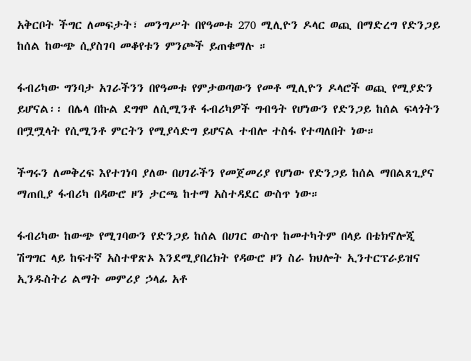አቅርቦት ችግር ለመፍታት፣ መንግሥት በየዓመቱ 270 ሚሊዮን ዶላር ወጪ በማድረግ የድንጋይ ከሰል ከውጭ ሲያስገባ መቆየቱን ምንጮች ይጠቁማሉ ።

ፋብሪካው ግንባታ አገራችንን በየዓመቱ የምታወጣውን የመቶ ሚሊዮን ዶላሮች ወጪ የሚያድን ይሆናል፡፡ በሌላ በኩል ደግሞ ለሲሚንቶ ፋብሪካዎች ግብዓት የሆነውን የድንጋይ ከሰል ፍላጎትን በሟሟላት የሲሚንቶ ምርትን የሚያሳድግ ይሆናል ተብሎ ተስፋ የተጣለበት ነው።

ችግሩን ለመቅረፍ እየተገነባ ያለው በሀገራችን የመጀመሪያ የሆነው የድንጋይ ከሰል ማበልጸጊያና ማጠቢያ ፋብሪካ በዳውሮ ዞን ታርጫ ከተማ አስተዳደር ውስጥ ነው።

ፋብሪካው ከውጭ የሚገባውን የድንጋይ ከሰል በሀገር ውስጥ ከመተካትም በላይ በቴክኖሎጂ ሽግግር ላይ ከፍተኛ አስተዋጽኦ እንደሚያበረክት የዳውሮ ዞን ስራ ክህሎት ኢንተርፕራይዝና ኢንዱስትሪ ልማት መምሪያ ኃላፊ አቶ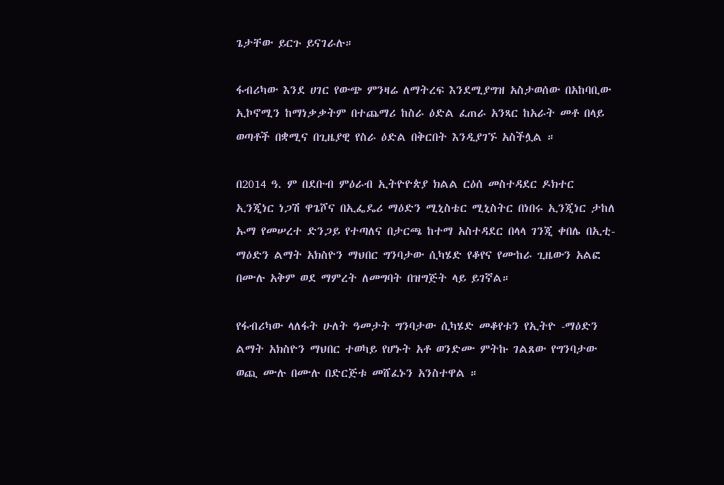ጌታቸው ይርጉ ይናገራሉ።

ፋብሪካው እንደ ሀገር የውጭ ምንዛሬ ለማትረፍ እንደሚያግዝ አስታወሰው በአከባቢው ኢኮኖሚን ከማነቃቃትም በተጨማሪ ከስራ ዕድል ፈጠራ አንጻር ከአራት መቶ በላይ ወጣቶች በቋሚና በጊዜያዊ የስራ ዕድል በቅርበት እንዲያገኙ አስችሏል ።

በ2014 ዓ. ም በደቡብ ምዕራብ ኢትዮዮጵያ ክልል ርዕሰ መስተዳደር ዶክተር ኢንጂነር ነጋሽ ዋጌሾና በኢፌዴሪ ማዕድን ሚኒስቴር ሚኒስትር በነበሩ ኢንጂነር ታከለ ኡማ የመሠረተ ድንጋይ የተጣለና በታርጫ ከተማ አስተዳደር በላላ ገንጂ ቀበሌ በኢቲ-ማዕድን ልማት አክስዮን ማህበር ግንባታው ሲካሄድ የቆየና የሙከራ ጊዜውን አልፎ በሙሉ አቅም ወደ ማምረት ለመግባት በዝግጅት ላይ ይገኛል።

የፋብሪካው ላለፋት ሁለት ዓመታት ግንባታው ሲካሄድ መቆየቱን የኢትዮ -ማዕድን ልማት አክስዮን ማህበር ተወካይ የሆኑት አቶ ወንድሙ ምትኩ ገልጸው የግንባታው ወጪ ሙሉ በሙሉ በድርጅቱ መሸፈኑን አንስተዋል ።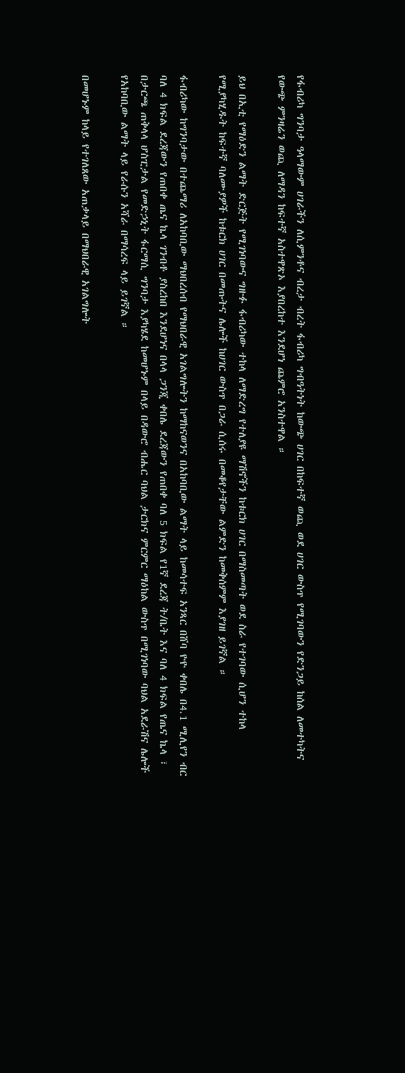የፋብሪካ ግንባታ ዓላማውም ሀገራችን ለሲምንቶና ብረታ ብረት ፋብሪካ ግብዓትነት ከውጭ ሀገር በከፍተኛ ወጪ ወደ ሀገር ውስጥ የሚገባውን የድንጋይ ከሰል ለመተካትና የውጭ ምንዛሬን ወጪ ለማዳን ከፍተኛ አስተዋጽኦ እያበረከተ እንደሆነ ጨምሮ አንስተዋል ።

ይህ በኢቲ የማዕድን ልማት ድርጅት የሚገነባውና ግዙፉ ፋብሪካው ተከላ ለማድረግ የተለያዩ ማሽኖችን ከቱርክ ሀገር በማስመጣት ወደ ስራ የተገባው ሲሆን ተከላ የሚያካሂዱት ከፍተኛ ባለሙያዎች ከቱርክ ሀገር በመጡትና ሌሎች ከሀገር ውስጥ በጋራ ሲሰሩ በመቆየታቸው ልምድን ከመቅሰምም እያገዘ ይገኛል ።

ፋብሪካው ከግንባታው በተጨማሪ ለአከባቢው ማህበረሰብ የማህበራዊ አገልግሎትን ከማከናወንና በአከባቢው ልማት ላይ ከመሳተፍ አንጻር በሸባ ዮዮ ቀበሌ በ4.1 ሚሊየን ብር ባለ 4 ክፍል ደረጃውን የጠበቀ ጤና ኬላ ገንብቶ ያስረከበ እንደሆነና በላላ ጋንጂ ቀበሌ ደረጃውን የጠበቀ ባለ 5 ክፍል የ1ኛ ደረጃ ት/ቤት እና ባለ 4 ክፍል የጤና ኬላ ፣ በታርጫ ጠቅላላ ሆስፒታል የመድኃኒት ፋርማሲ ግንባታ እያካሄደ ከመሆኑም በላይ በዳውሮ ብሔር ባህል ታርክና ምርምር ማዕከል ውስጥ በሚገነባው ባህል አደራሽና ሌሎች የአከባቢው ልማት ላይ የራሱን አሻራ በማሳረፍ ላይ ይገኛል ።

በመሆኑም ከላይ የተገለጸው አጠቃላይ በማህበራዊ አገልግሎት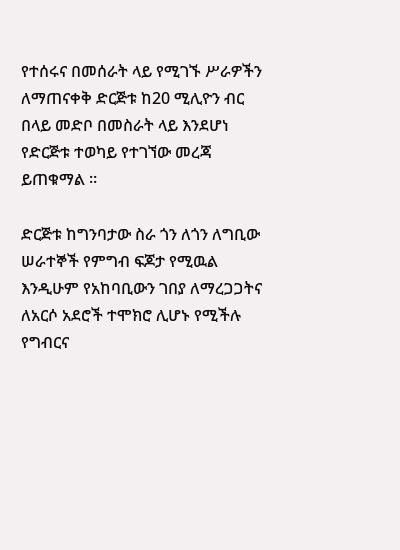የተሰሩና በመሰራት ላይ የሚገኙ ሥራዎችን ለማጠናቀቅ ድርጅቱ ከ20 ሚሊዮን ብር በላይ መድቦ በመስራት ላይ እንደሆነ የድርጅቱ ተወካይ የተገኘው መረጃ ይጠቁማል ።

ድርጅቱ ከግንባታው ስራ ጎን ለጎን ለግቢው ሠራተኞች የምግብ ፍጆታ የሚዉል እንዲሁም የአከባቢውን ገበያ ለማረጋጋትና ለአርሶ አደሮች ተሞክሮ ሊሆኑ የሚችሉ የግብርና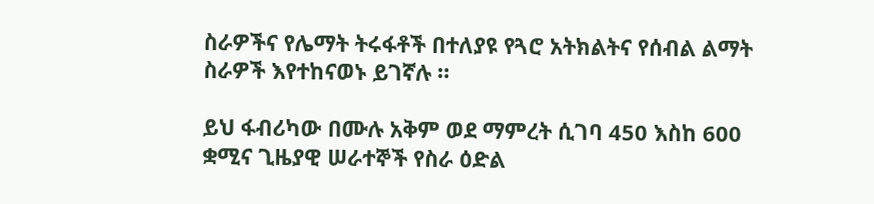ስራዎችና የሌማት ትሩፋቶች በተለያዩ የጓሮ አትክልትና የሰብል ልማት ስራዎች እየተከናወኑ ይገኛሉ ።

ይህ ፋብሪካው በሙሉ አቅም ወደ ማምረት ሲገባ 450 እስከ 600 ቋሚና ጊዜያዊ ሠራተኞች የስራ ዕድል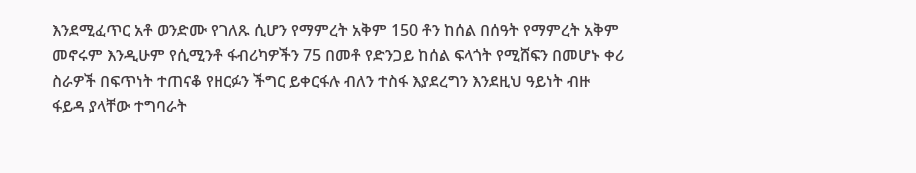እንደሚፈጥር አቶ ወንድሙ የገለጹ ሲሆን የማምረት አቅም 150 ቶን ከሰል በሰዓት የማምረት አቅም መኖሩም እንዲሁም የሲሚንቶ ፋብሪካዎችን 75 በመቶ የድንጋይ ከሰል ፍላጎት የሚሸፍን በመሆኑ ቀሪ ስራዎች በፍጥነት ተጠናቆ የዘርፉን ችግር ይቀርፋሉ ብለን ተስፋ እያደረግን እንደዚህ ዓይነት ብዙ ፋይዳ ያላቸው ተግባራት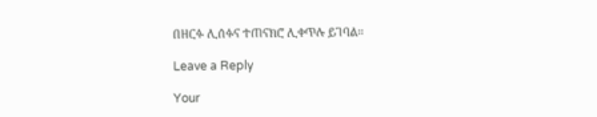በዘርፉ ሊሰፉና ተጠናክሮ ሊቀጥሉ ይገባል።

Leave a Reply

Your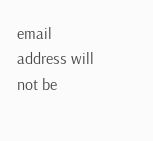email address will not be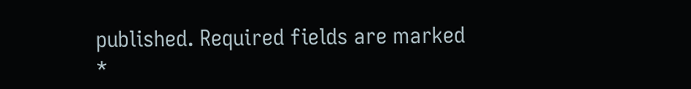published. Required fields are marked *